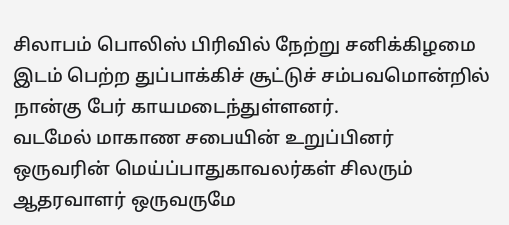சிலாபம் பொலிஸ் பிரிவில் நேற்று சனிக்கிழமை இடம் பெற்ற துப்பாக்கிச் சூட்டுச் சம்பவமொன்றில் நான்கு பேர் காயமடைந்துள்ளனர்.
வடமேல் மாகாண சபையின் உறுப்பினர் ஒருவரின் மெய்ப்பாதுகாவலர்கள் சிலரும் ஆதரவாளர் ஒருவருமே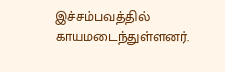இச்சம்பவத்தில் காயமடைந்துள்ளனர்.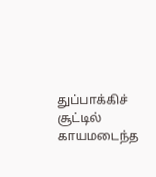துப்பாக்கிச் சூட்டில் காயமடைந்த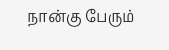நான்கு பேரும்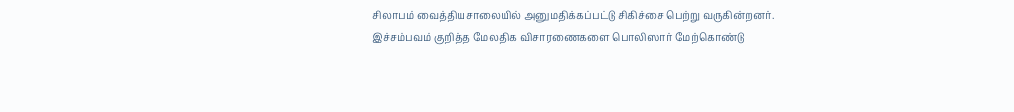சிலாபம் வைத்தியசாலையில் அனுமதிக்கப்பட்டு சிகிச்சை பெற்று வருகின்றனர்.
இச்சம்பவம் குறித்த மேலதிக விசாரணைகளை பொலிஸார் மேற்கொண்டு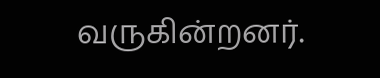வருகின்றனர்.